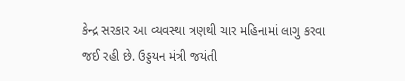કેન્દ્ર સરકાર આ વ્યવસ્થા ત્રણથી ચાર મહિનામાં લાગુ કરવા જઈ રહી છે. ઉડ્ડયન મંત્રી જયંતી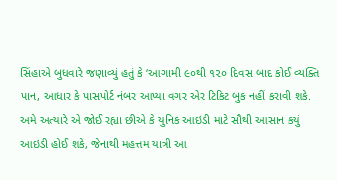સિંહાએ બુધવારે જણાવ્યું હતું કે ‘આગામી ૯૦થી ૧૨૦ દિવસ બાદ કોઈ વ્યક્તિ પાન, આધાર કે પાસપોર્ટ નંબર આપ્યા વગર એર ટિકિટ બુક નહીં કરાવી શકે. અમે અત્યારે એ જોઈ રહ્યા છીએ કે યુનિક આઇડી માટે સૌથી આસાન કયું આઇડી હોઈ શકે, જેનાથી મહત્તમ યાત્રી આ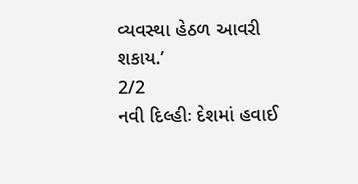વ્યવસ્થા હેઠળ આવરી શકાય.’
2/2
નવી દિલ્હીઃ દેશમાં હવાઈ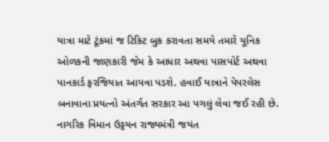યાત્રા માટે ટૂંકમાં જ ટિકિટ બુક કરાવતા સમયે તમારે યૂનિક ઓળકની જાણકારી જેમ કે આધાર અથવા પાસપોર્ટ અથવા પાનકાર્ડ ફરજિયાત આપવા પડશે. હવાઈ યાત્રાને પેપરલેસ બનાવાના પ્રયત્નો અંતર્ગત સરકાર આ પગલું લેવા જઈ રહી છે. નાગરિક વિમાન ઉડ્ડયન રાજ્યમંત્રી જયંત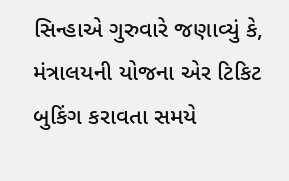સિન્હાએ ગુરુવારે જણાવ્યું કે, મંત્રાલયની યોજના એર ટિકિટ બુકિંગ કરાવતા સમયે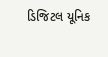ડિજિટલ યૂનિક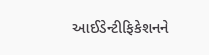આઈડેન્ટીફિકેશનને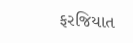ફરજિયાત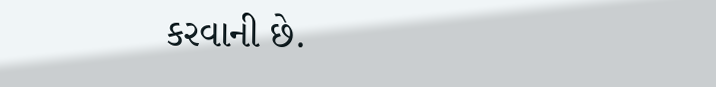કરવાની છે.